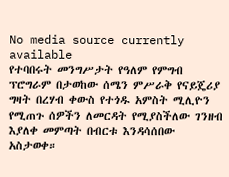No media source currently available
የተባበሩት መንግሥታት የዓለም የምግብ ፕሮግራም በታወከው ሰሜን ምሥራቅ የናይጄሪያ ግዛት በረሃብ ቀውስ የተጎዱ አምስት ሚሊዮን የሚጠጉ ሰዎችን ለመርዳት የሚያስችለው ገንዘብ እያለቀ መምጣት በብርቱ እንዳሳሰበው አስታወቀ።